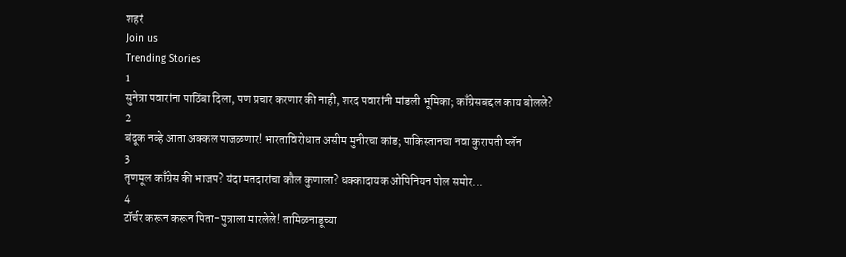शहरं
Join us
Trending Stories
1
सुनेत्रा पवारांना पाठिंबा दिला, पण प्रचार करणार की नाही, शरद पवारांनी मांडली भूमिका; काँग्रेसबद्दल काय बोलले?
2
बंदूक नव्हे आता अक्कल पाजळणार! भारताविरोधात असीम मुनीरचा कांड; पाकिस्तानचा नवा कुरापती प्लॅन
3
तृणमूल काँग्रेस की भाजप? यंदा मतदारांचा कौल कुणाला? धक्कादायक ओपिनियन पोल समोर...
4
टॉर्चर करून करून पिता-पुत्राला मारलेले! तामिळनाडूच्या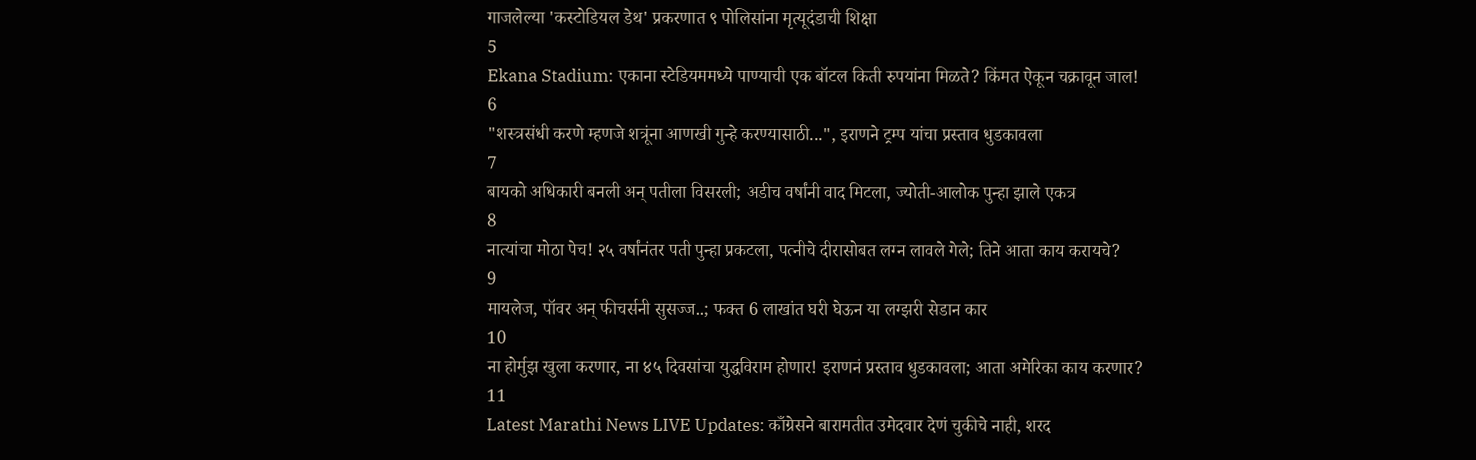गाजलेल्या 'कस्टोडियल डेथ' प्रकरणात ९ पोलिसांना मृत्यूदंडाची शिक्षा
5
Ekana Stadium: एकाना स्टेडियममध्ये पाण्याची एक बॉटल किती रुपयांना मिळते? किंमत ऐकून चक्रावून जाल!
6
"शस्त्रसंधी करणे म्हणजे शत्रूंना आणखी गुन्हे करण्यासाठी...", इराणने ट्रम्प यांचा प्रस्ताव धुडकावला
7
बायको अधिकारी बनली अन् पतीला विसरली; अडीच वर्षांनी वाद मिटला, ज्योती-आलोक पुन्हा झाले एकत्र
8
नात्यांचा मोठा पेच! २५ वर्षांनंतर पती पुन्हा प्रकटला, पत्नीचे दीरासोबत लग्न लावले गेले; तिने आता काय करायचे?
9
मायलेज, पॉवर अन् फीचर्सनी सुसज्ज..; फक्त 6 लाखांत घरी घेऊन या लग्झरी सेडान कार
10
ना होर्मुझ खुला करणार, ना ४५ दिवसांचा युद्धविराम होणार! इराणनं प्रस्ताव धुडकावला; आता अमेरिका काय करणार?
11
Latest Marathi News LIVE Updates: काँग्रेसने बारामतीत उमेदवार देणं चुकीचे नाही, शरद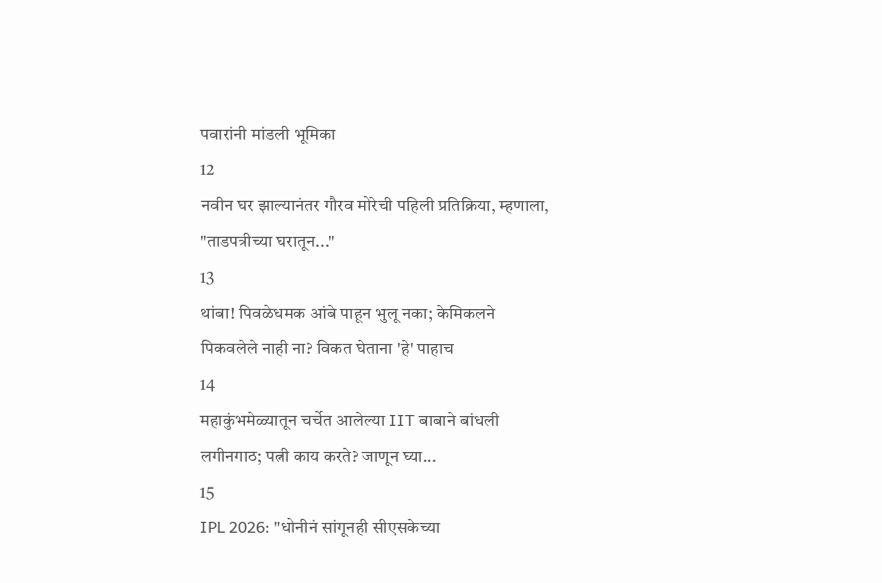पवारांनी मांडली भूमिका
12
नवीन घर झाल्यानंतर गौरव मोरेची पहिली प्रतिक्रिया, म्हणाला, "ताडपत्रीच्या घरातून..."
13
थांबा! पिवळेधमक आंबे पाहून भुलू नका; केमिकलने पिकवलेले नाही ना? विकत घेताना 'हे' पाहाच
14
महाकुंभमेळ्यातून चर्चेत आलेल्या IIT बाबाने बांधली लगीनगाठ; पत्नी काय करते? जाणून घ्या...
15
IPL 2026: "धोनीनं सांगूनही सीएसकेच्या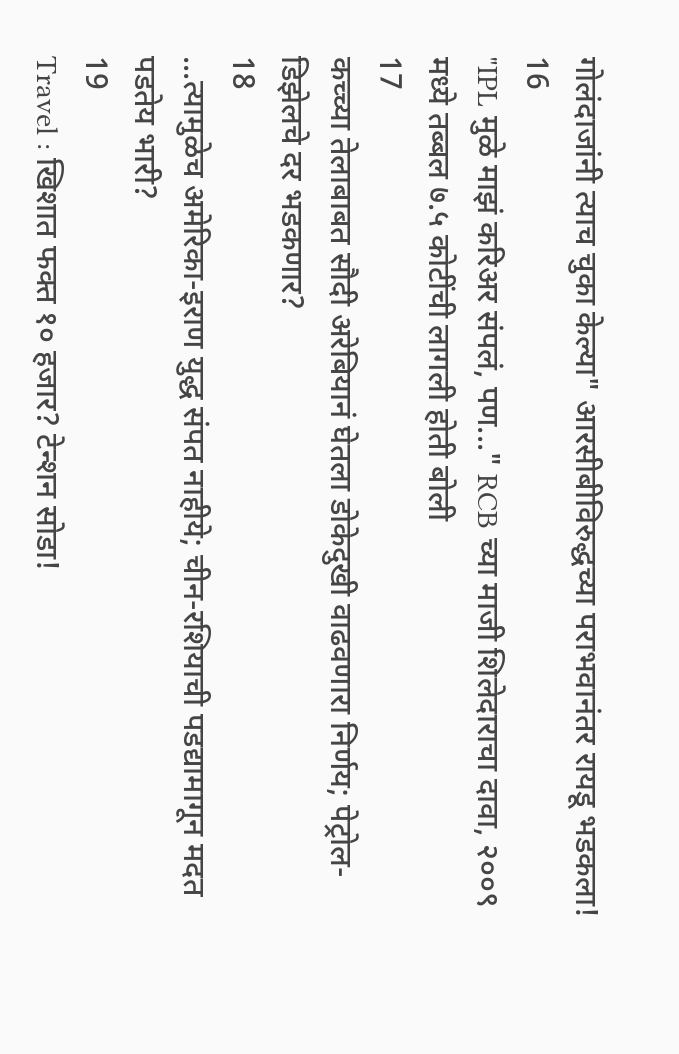गोलंदाजांनी त्याच चुका केल्या" आरसीबीविरुद्धच्या पराभवानंतर रायडू भडकला!
16
"IPL मुळे माझं करिअर संपलं, पण..." RCB च्या माजी शिलेदाराचा दावा, २००९ मध्ये तब्बल ७.५ कोटींची लागली होती बोली
17
कच्च्या तेलाबाबत सौदी अरेबियानं घेतला डोकेदुखी वाढवणारा निर्णय; पेट्रोल-डिझेलचे दर भडकणार?
18
...त्यामुळेच अमेरिका-इराण युद्ध संपत नाहीये; चीन-रशियाची पडद्यामागून मदत पडतेय भारी?
19
Travel : खिशात फक्त १० हजार? टेन्शन सोडा!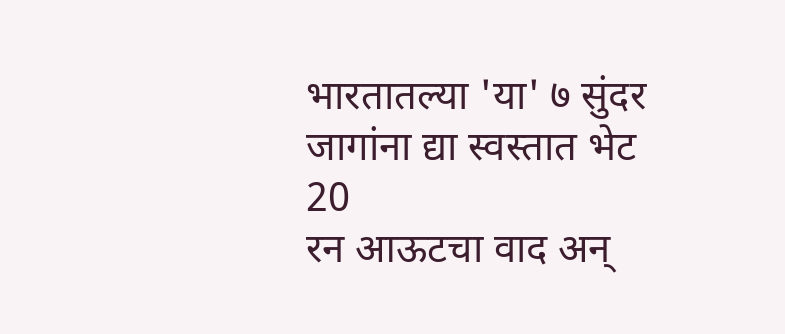भारतातल्या 'या' ७ सुंदर जागांना द्या स्वस्तात भेट
20
रन आऊटचा वाद अन्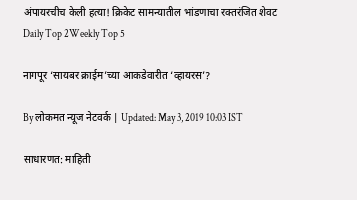अंपायरचीच केली हत्या! क्रिकेट सामन्यातील भांडणाचा रक्तरंजित शेवट
Daily Top 2Weekly Top 5

नागपूर ‘सायबर क्राईम’च्या आकडेवारीत ‘व्हायरस’?

By लोकमत न्यूज नेटवर्क | Updated: May 3, 2019 10:03 IST

साधारणत: माहिती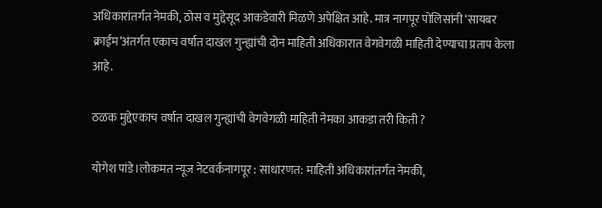अधिकारांतर्गत नेमकी, ठोस व मुद्देसूद आकडेवारी मिळणे अपेक्षित आहे. मात्र नागपूर पोलिसांनी ‘सायबर क्राईम’अंतर्गत एकाच वर्षात दाखल गुन्ह्यांची दोन माहिती अधिकारात वेगवेगळी माहिती देण्याचा प्रताप केला आहे.

ठळक मुद्देएकाच वर्षात दाखल गुन्ह्यांची वेगवेगळी माहिती नेमका आकडा तरी किती ?

योगेश पांडे।लोकमत न्यूज नेटवर्कनागपूर : साधारणत: माहिती अधिकारांतर्गत नेमकी,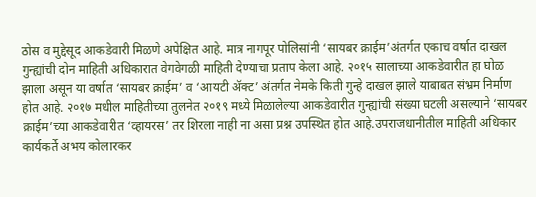ठोस व मुद्देसूद आकडेवारी मिळणे अपेक्षित आहे. मात्र नागपूर पोलिसांनी ‘सायबर क्राईम’अंतर्गत एकाच वर्षात दाखल गुन्ह्यांची दोन माहिती अधिकारात वेगवेगळी माहिती देण्याचा प्रताप केला आहे. २०१५ सालाच्या आकडेवारीत हा घोळ झाला असून या वर्षात ‘सायबर क्राईम’ व ‘आयटी अ‍ॅक्ट’ अंतर्गत नेमके किती गुन्हे दाखल झाले याबाबत संभ्रम निर्माण होत आहे. २०१७ मधील माहितीच्या तुलनेत २०१९ मध्ये मिळालेल्या आकडेवारीत गुन्ह्यांची संख्या घटली असल्याने ‘सायबर क्राईम’च्या आकडेवारीत ‘व्हायरस’ तर शिरला नाही ना असा प्रश्न उपस्थित होत आहे.उपराजधानीतील माहिती अधिकार कार्यकर्ते अभय कोलारकर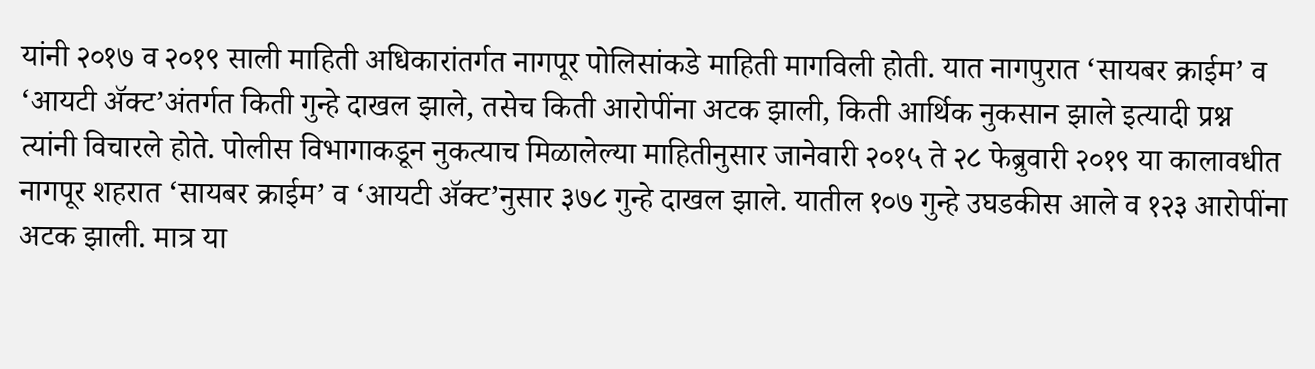यांनी २०१७ व २०१९ साली माहिती अधिकारांतर्गत नागपूर पोलिसांकडे माहिती मागविली होती. यात नागपुरात ‘सायबर क्राईम’ व ‘आयटी अ‍ॅक्ट’अंतर्गत किती गुन्हे दाखल झाले, तसेच किती आरोपींना अटक झाली, किती आर्थिक नुकसान झाले इत्यादी प्रश्न त्यांनी विचारले होते. पोलीस विभागाकडून नुकत्याच मिळालेल्या माहितीनुसार जानेवारी २०१५ ते २८ फेब्रुवारी २०१९ या कालावधीत नागपूर शहरात ‘सायबर क्राईम’ व ‘आयटी अ‍ॅक्ट’नुसार ३७८ गुन्हे दाखल झाले. यातील १०७ गुन्हे उघडकीस आले व १२३ आरोपींना अटक झाली. मात्र या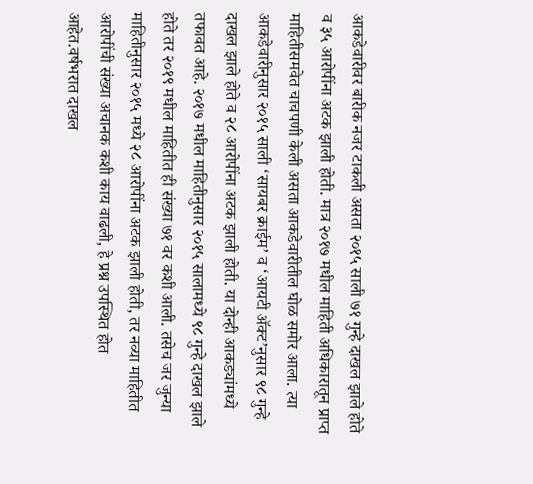आकडेवारीवर बारीक नजर टाकली असता २०१५ साली ७१ गुन्हे दाखल झाले होते व ३५ आरोपींना अटक झाली होती. मात्र २०१७ मधील माहिती अधिकारातून प्राप्त माहितीसमवेत चाचपणी केली असता आकडेवारीतील घोळ समोर आला. त्या आकडेवारीनुसार २०१५ साली ‘सायबर क्राईम’ व ‘आयटी अ‍ॅक्ट’नुसार ९८ गुन्हे दाखल झाले होते व २८ आरोपींना अटक झाली होती. या दोन्ही आकड्यांमध्ये तफावत आहे. २०१७ मधील माहितीनुसार २०१५ सालामध्ये ९८ गुन्हे दाखल झाले होते तर २०१९ मधील माहितीत ही संख्या ७१ वर कशी आली. तसेच जर जुन्या माहितीनुसार २०१५ मध्ये २८ आरोपींना अटक झाली होती, तर नव्या माहितीत आरोपींची संख्या अचानक कशी काय वाढली, हे प्रश्न उपस्थित होत आहेत.वर्षभरात दाखल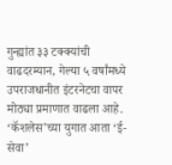गुन्ह्यांत ३३ टक्क्यांची वाढदरम्यान, गेल्या ५ वर्षांमध्ये उपराजधानीत इंटरनेटचा वापर मोठ्या प्रमाणात वाढला आहे. ‘कॅशलेस’च्या युगात आता ‘ई-सेवा’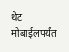थेट मोबाईलपर्यंत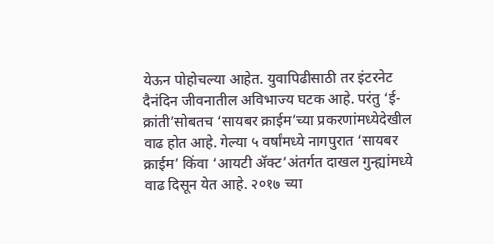येऊन पोहोचल्या आहेत. युवापिढीसाठी तर इंटरनेट दैनंदिन जीवनातील अविभाज्य घटक आहे. परंतु ‘ई-क्रांती’सोबतच ‘सायबर क्राईम’च्या प्रकरणांमध्येदेखील वाढ होत आहे. गेल्या ५ वर्षांमध्ये नागपुरात ‘सायबर क्राईम’ किंवा ‘आयटी अ‍ॅक्ट’अंतर्गत दाखल गुन्ह्यांमध्ये वाढ दिसून येत आहे. २०१७ च्या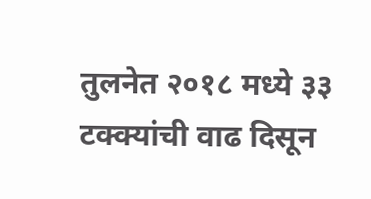तुलनेत २०१८ मध्ये ३३ टक्क्यांची वाढ दिसून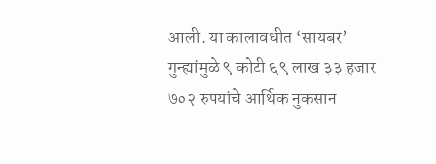आली. या कालावधीत ‘सायबर’ गुन्ह्यांमुळे ९ कोटी ६९ लाख ३३ हजार ७०२ रुपयांचे आर्थिक नुकसान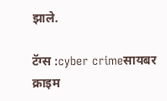झाले.

टॅग्स :cyber crimeसायबर क्राइम